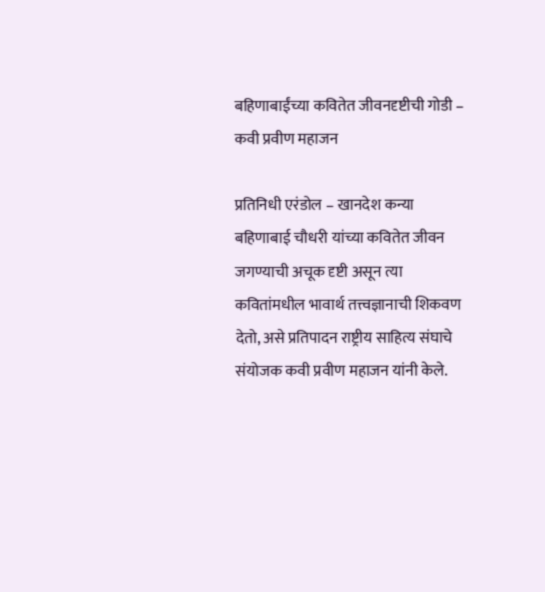बहिणाबाईंच्या कवितेत जीवनदृष्टीची गोडी – कवी प्रवीण महाजन

प्रतिनिधी एरंडोल – खानदेश कन्या बहिणाबाई चौधरी यांच्या कवितेत जीवन जगण्याची अचूक दृष्टी असून त्या कवितांमधील भावार्थ तत्त्वज्ञानाची शिकवण देतो, असे प्रतिपादन राष्ट्रीय साहित्य संघाचे संयोजक कवी प्रवीण महाजन यांनी केले.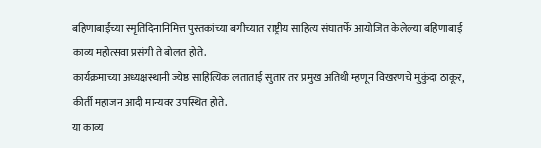बहिणाबाईंच्या स्मृतिदिनानिमित्त पुस्तकांच्या बगीच्यात राष्ट्रीय साहित्य संघातर्फे आयोजित केलेल्या बहिणाबाई काव्य महोत्सवा प्रसंगी ते बोलत होते.
कार्यक्रमाच्या अध्यक्षस्थानी ज्येष्ठ साहित्यिक लताताई सुतार तर प्रमुख अतिथी म्हणून विखरणचे मुकुंदा ठाकूर, कीर्ती महाजन आदी मान्यवर उपस्थित होते.
या काव्य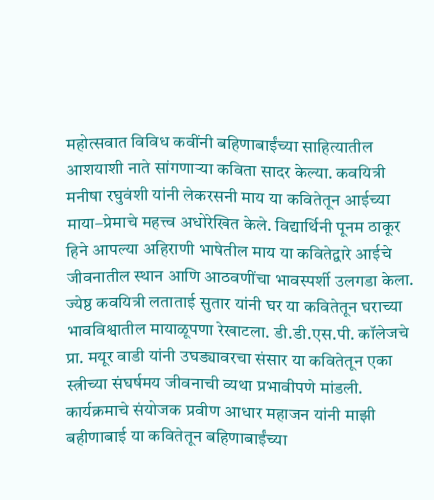महोत्सवात विविध कवींनी बहिणाबाईंच्या साहित्यातील आशयाशी नाते सांगणाऱ्या कविता सादर केल्या. कवयित्री मनीषा रघुवंशी यांनी लेकरसनी माय या कवितेतून आईच्या माया–प्रेमाचे महत्त्व अधोरेखित केले. विद्यार्थिनी पूनम ठाकूर हिने आपल्या अहिराणी भाषेतील माय या कवितेद्वारे आईचे जीवनातील स्थान आणि आठवणींचा भावस्पर्शी उलगडा केला.
ज्येष्ठ कवयित्री लताताई सुतार यांनी घर या कवितेतून घराच्या भावविश्वातील मायाळूपणा रेखाटला. डी.डी.एस.पी. कॉलेजचे प्रा. मयूर वाडी यांनी उघड्यावरचा संसार या कवितेतून एका स्त्रीच्या संघर्षमय जीवनाची व्यथा प्रभावीपणे मांडली.
कार्यक्रमाचे संयोजक प्रवीण आधार महाजन यांनी माझी बहीणाबाई या कवितेतून बहिणाबाईंच्या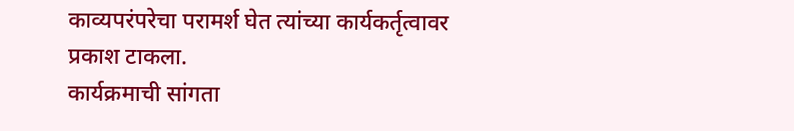काव्यपरंपरेचा परामर्श घेत त्यांच्या कार्यकर्तृत्वावर प्रकाश टाकला.
कार्यक्रमाची सांगता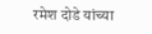रमेश दोडे यांच्या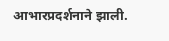आभारप्रदर्शनाने झाली.